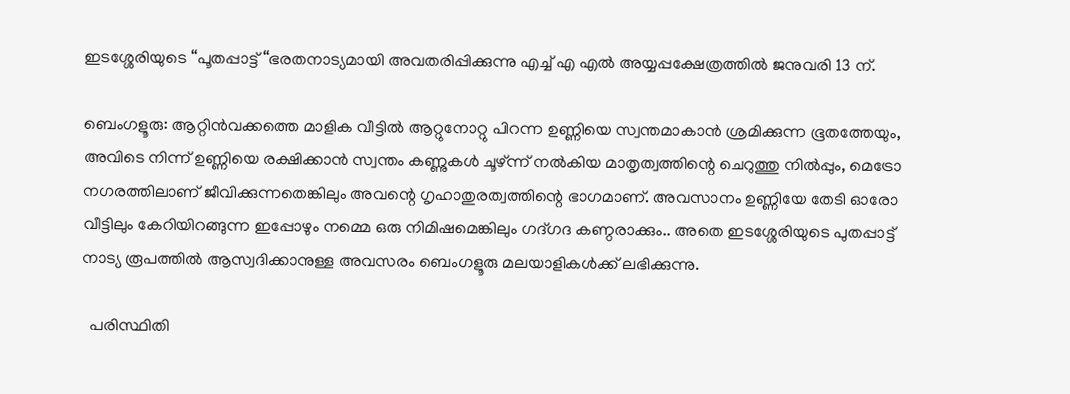ഇടശ്ശേരിയുടെ “പൂതപ്പാട്ട് “ഭരതനാട്യമായി അവതരിപ്പിക്കുന്നു എച്ച് എ എൽ അയ്യപ്പക്ഷേത്രത്തിൽ ജനുവരി 13 ന്.

ബെംഗളൂരു: ആറ്റിൻവക്കത്തെ മാളിക വീട്ടിൽ ആറ്റുനോറ്റു പിറന്ന ഉണ്ണിയെ സ്വന്തമാകാൻ ശ്രമിക്കുന്ന ഭൂതത്തേയും, അവിടെ നിന്ന് ഉണ്ണിയെ രക്ഷിക്കാൻ സ്വന്തം കണ്ണുകൾ ചൂഴ്ന്ന് നൽകിയ മാതൃത്വത്തിന്റെ ചെറുത്തു നിൽപ്പും, മെട്രോ നഗരത്തിലാണ് ജീവിക്കുന്നതെങ്കിലും അവന്റെ ഗൃഹാതുരത്വത്തിന്റെ ഭാഗമാണ്. അവസാനം ഉണ്ണിയേ തേടി ഓരോ വീട്ടിലും കേറിയിറങ്ങുന്ന ഇപ്പോഴും നമ്മെ ഒരു നിമിഷമെങ്കിലും ഗദ്ഗദ കണ്ഠരാക്കും.. അതെ ഇടശ്ശേരിയുടെ പുതപ്പാട്ട് നാട്യ രൂപത്തിൽ ആസ്വദിക്കാനുള്ള അവസരം ബെംഗളൂരു മലയാളികൾക്ക് ലഭിക്കുന്നു.

  പരിസ്ഥിതി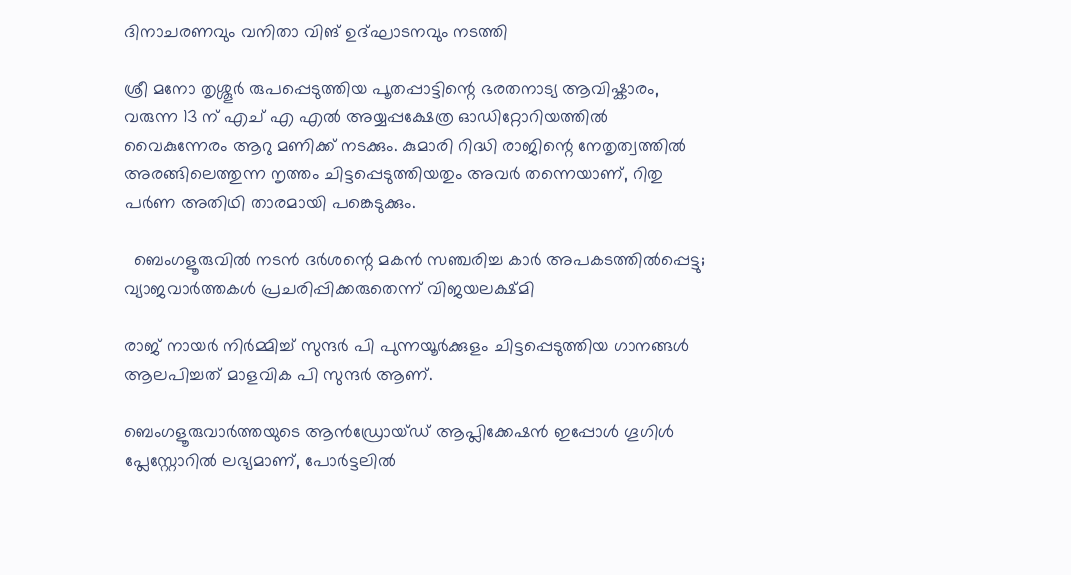ദിനാചരണവും വനിതാ വിങ് ഉദ്ഘാടനവും നടത്തി

ശ്രീ മനോ തൃശ്ശൂർ രുപപ്പെടുത്തിയ പൂതപ്പാട്ടിന്റെ ഭരതനാട്യ ആവിഷ്കാരം, വരുന്ന 13 ന് എച് എ എൽ അയ്യപ്പക്ഷേത്ര ഓഡിറ്റോറിയത്തിൽ വൈകുന്നേരം ആറു മണിക്ക് നടക്കും. കുമാരി റിദ്ധി രാജിന്റെ നേതൃത്വത്തിൽ അരങ്ങിലെത്തുന്ന നൃത്തം ചിട്ടപ്പെടുത്തിയതും അവർ തന്നെയാണ്, റിതു പർണ അതിഥി താരമായി പങ്കെടുക്കും.

  ബെംഗളൂരുവിൽ നടൻ ദർശന്റെ മകൻ സഞ്ചരിച്ച കാർ അപകടത്തിൽപ്പെട്ടു; വ്യാജവാർത്തകൾ പ്രചരിപ്പിക്കരുതെന്ന് വിജയലക്ഷ്മി

രാജ് നായർ നിർമ്മിച്ച് സുന്ദർ പി പുന്നയൂർക്കുളം ചിട്ടപ്പെടുത്തിയ ഗാനങ്ങൾ ആലപിച്ചത് മാളവിക പി സുന്ദർ ആണ്.

ബെംഗളൂരുവാർത്തയുടെ ആൻഡ്രോയ്ഡ് ആപ്ലിക്കേഷൻ ഇപ്പോൾ ഗൂഗിൾ പ്ലേസ്റ്റോറിൽ ലഭ്യമാണ്, പോർട്ടലിൽ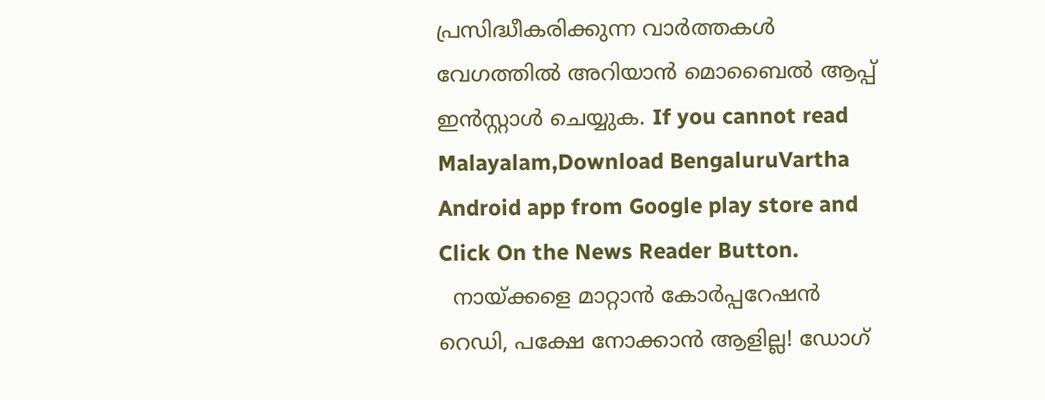പ്രസിദ്ധീകരിക്കുന്ന വാർത്തകൾ വേഗത്തിൽ അറിയാൻ മൊബൈൽ ആപ്പ് ഇൻസ്റ്റാൾ ചെയ്യുക. If you cannot read Malayalam,Download BengaluruVartha Android app from Google play store and Click On the News Reader Button.
  നായ്ക്കളെ മാറ്റാൻ കോർപ്പറേഷൻ റെഡി, പക്ഷേ നോക്കാൻ ആളില്ല! ഡോഗ്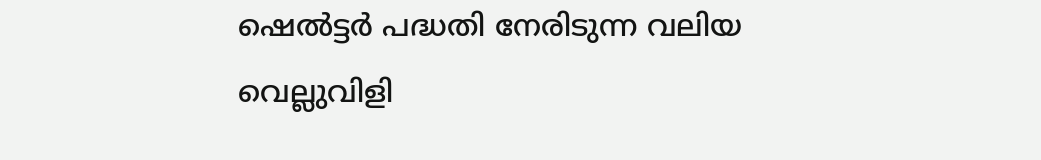ഷെൽട്ടർ പദ്ധതി നേരിടുന്ന വലിയ വെല്ലുവിളി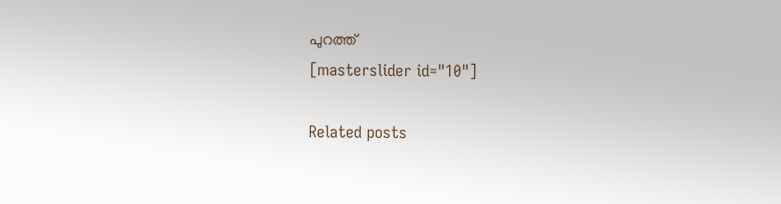പുറത്ത്
[masterslider id="10"]

Related posts